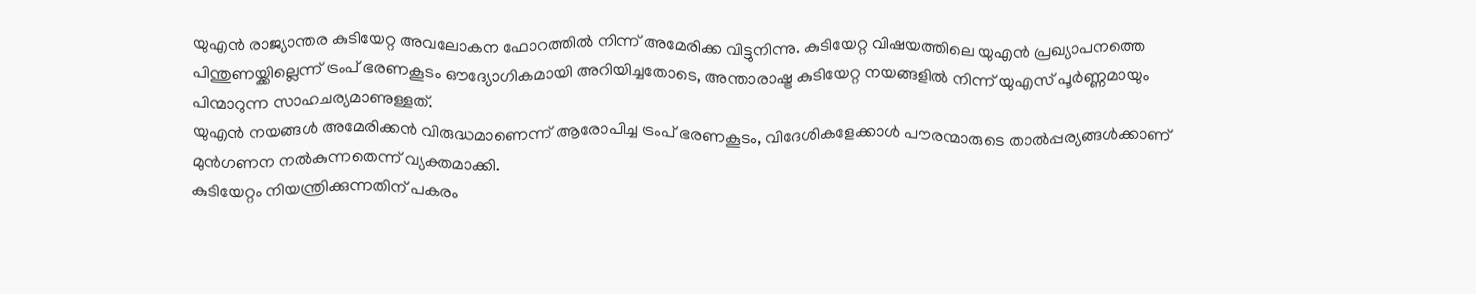യുഎൻ രാജ്യാന്തര കുടിയേറ്റ അവലോകന ഫോറത്തിൽ നിന്ന് അമേരിക്ക വിട്ടുനിന്നു. കുടിയേറ്റ വിഷയത്തിലെ യുഎൻ പ്രഖ്യാപനത്തെ പിന്തുണയ്ക്കില്ലെന്ന് ട്രംപ് ഭരണകൂടം ഔദ്യോഗികമായി അറിയിച്ചതോടെ, അന്താരാഷ്ട്ര കുടിയേറ്റ നയങ്ങളിൽ നിന്ന് യുഎസ് പൂർണ്ണമായും പിന്മാറുന്ന സാഹചര്യമാണുള്ളത്.
യുഎൻ നയങ്ങൾ അമേരിക്കൻ വിരുദ്ധമാണെന്ന് ആരോപിച്ച ട്രംപ് ഭരണകൂടം, വിദേശികളേക്കാൾ പൗരന്മാരുടെ താൽപ്പര്യങ്ങൾക്കാണ് മുൻഗണന നൽകുന്നതെന്ന് വ്യക്തമാക്കി.
കുടിയേറ്റം നിയന്ത്രിക്കുന്നതിന് പകരം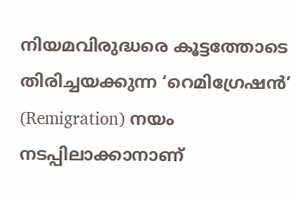നിയമവിരുദ്ധരെ കൂട്ടത്തോടെ തിരിച്ചയക്കുന്ന ‘റെമിഗ്രേഷൻ’ (Remigration) നയം നടപ്പിലാക്കാനാണ്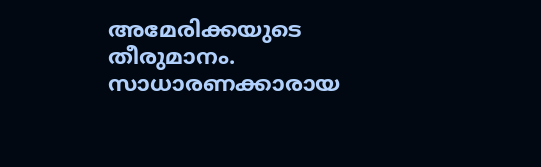അമേരിക്കയുടെ തീരുമാനം. സാധാരണക്കാരായ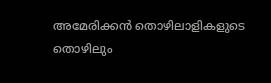അമേരിക്കൻ തൊഴിലാളികളുടെ തൊഴിലും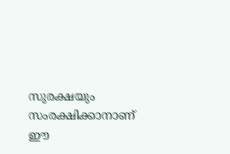സുരക്ഷയും സംരക്ഷിക്കാനാണ് ഈ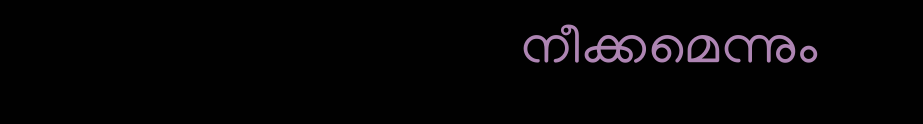നീക്കമെന്നും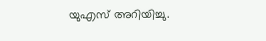യുഎസ് അറിയിച്ചു.